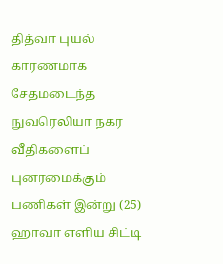தித்வா புயல் காரணமாக சேதமடைந்த நுவரெலியா நகர வீதிகளைப் புனரமைக்கும் பணிகள் இன்று (25) ஹாவா எளிய சிட்டி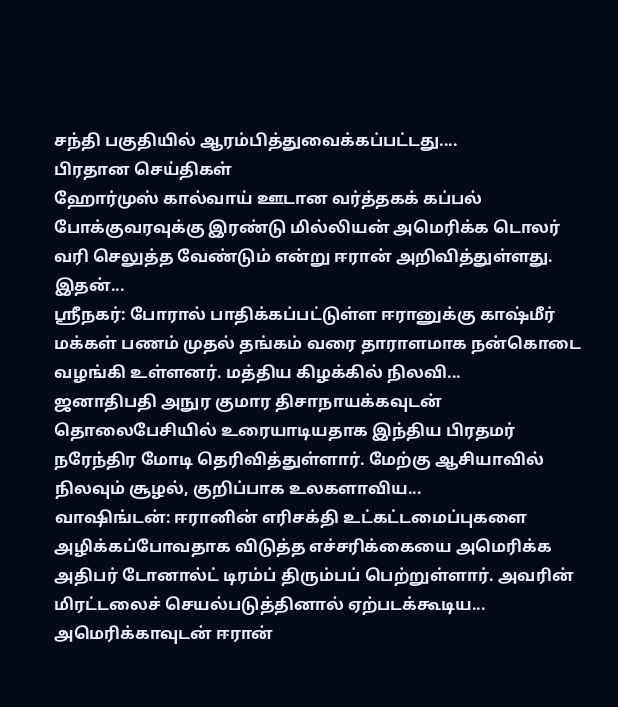சந்தி பகுதியில் ஆரம்பித்துவைக்கப்பட்டது....
பிரதான செய்திகள்
ஹோர்முஸ் கால்வாய் ஊடான வர்த்தகக் கப்பல் போக்குவரவுக்கு இரண்டு மில்லியன் அமெரிக்க டொலர் வரி செலுத்த வேண்டும் என்று ஈரான் அறிவித்துள்ளது. இதன்...
ஸ்ரீநகர்: போரால் பாதிக்கப்பட்டுள்ள ஈரானுக்கு காஷ்மீர் மக்கள் பணம் முதல் தங்கம் வரை தாராளமாக நன்கொடை வழங்கி உள்ளனர். மத்திய கிழக்கில் நிலவி...
ஜனாதிபதி அநுர குமார திசாநாயக்கவுடன் தொலைபேசியில் உரையாடியதாக இந்திய பிரதமர் நரேந்திர மோடி தெரிவித்துள்ளார். மேற்கு ஆசியாவில் நிலவும் சூழல், குறிப்பாக உலகளாவிய...
வாஷிங்டன்: ஈரானின் எரிசக்தி உட்கட்டமைப்புகளை அழிக்கப்போவதாக விடுத்த எச்சரிக்கையை அமெரிக்க அதிபர் டோனால்ட் டிரம்ப் திரும்பப் பெற்றுள்ளார். அவரின் மிரட்டலைச் செயல்படுத்தினால் ஏற்படக்கூடிய...
அமெரிக்காவுடன் ஈரான்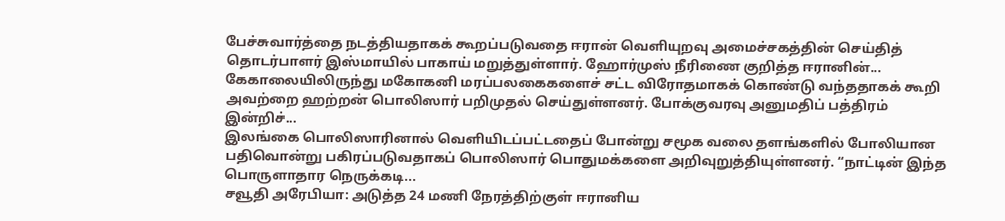பேச்சுவார்த்தை நடத்தியதாகக் கூறப்படுவதை ஈரான் வெளியுறவு அமைச்சகத்தின் செய்தித் தொடர்பாளர் இஸ்மாயில் பாகாய் மறுத்துள்ளார். ஹோர்முஸ் நீரிணை குறித்த ஈரானின்...
கேகாலையிலிருந்து மகோகனி மரப்பலகைகளைச் சட்ட விரோதமாகக் கொண்டு வந்ததாகக் கூறி அவற்றை ஹற்றன் பொலிஸார் பறிமுதல் செய்துள்ளனர். போக்குவரவு அனுமதிப் பத்திரம் இன்றிச்...
இலங்கை பொலிஸாரினால் வெளியிடப்பட்டதைப் போன்று சமூக வலை தளங்களில் போலியான பதிவொன்று பகிரப்படுவதாகப் பொலிஸார் பொதுமக்களை அறிவுறுத்தியுள்ளனர். “நாட்டின் இந்த பொருளாதார நெருக்கடி...
சவூதி அரேபியா: அடுத்த 24 மணி நேரத்திற்குள் ஈரானிய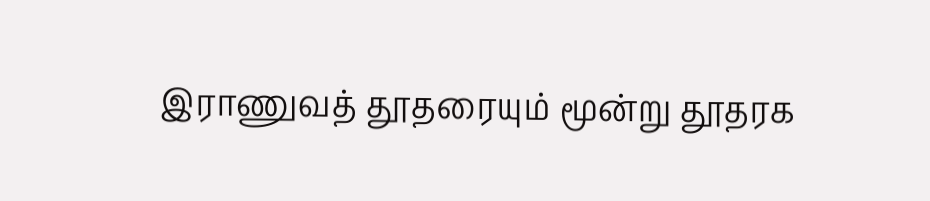இராணுவத் தூதரையும் மூன்று தூதரக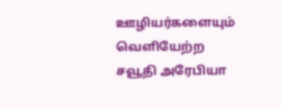ஊழியர்களையும் வெளியேற்ற சவூதி அரேபியா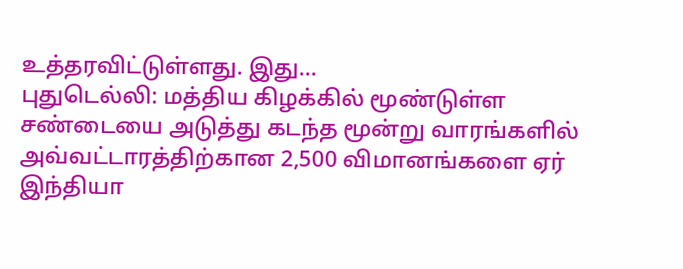உத்தரவிட்டுள்ளது. இது...
புதுடெல்லி: மத்திய கிழக்கில் மூண்டுள்ள சண்டையை அடுத்து கடந்த மூன்று வாரங்களில் அவ்வட்டாரத்திற்கான 2,500 விமானங்களை ஏர் இந்தியா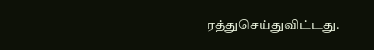ரத்துசெய்துவிட்டது.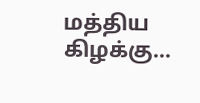மத்திய கிழக்கு...